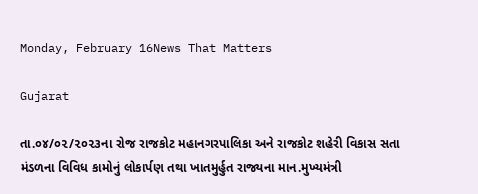Monday, February 16News That Matters

Gujarat

તા.૦૪/૦૨/૨૦૨૩ના રોજ રાજકોટ મહાનગરપાલિકા અને રાજકોટ શહેરી વિકાસ સતા મંડળના વિવિધ કામોનું લોકાર્પણ તથા ખાતમુર્હુત રાજ્યના માન.મુખ્યમંત્રી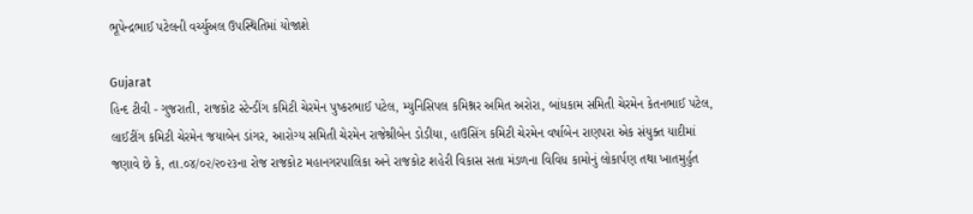ભૂપેન્દ્રભાઈ પટેલની વર્ચ્યુઅલ ઉપસ્થિતિમાં યોજાશે

Gujarat
હિન્દ ટીવી - ગુજરાતી, રાજકોટ સ્ટેન્ડીંગ કમિટી ચેરમેન પુષ્કરભાઈ પટેલ, મ્યુનિસિપલ કમિશ્નર અમિત અરોરા, બાંધકામ સમિતી ચેરમેન કેતનભાઈ પટેલ, લાઈટીંગ કમિટી ચેરમેન જયાબેન ડાંગર, આરોગ્ય સમિતી ચેરમેન રાજેશ્રીબેન ડોડીયા, હાઉસિંગ કમિટી ચેરમેન વર્ષાબેન રાણપરા એક સંયુક્ત યાદીમાં જણાવે છે કે, તા.૦૪/૦૨/૨૦૨૩ના રોજ રાજકોટ મહાનગરપાલિકા અને રાજકોટ શહેરી વિકાસ સતા મંડળના વિવિધ કામોનું લોકાર્પણ તથા ખાતમુર્હુત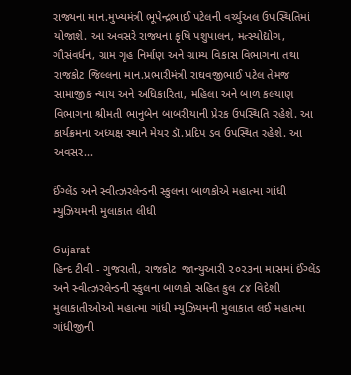રાજ્યના માન.મુખ્યમંત્રી ભૂપેન્દ્રભાઈ પટેલની વર્ચ્યુઅલ ઉપસ્થિતિમાં યોજાશે. આ અવસરે રાજ્યના કૃષિ પશુપાલન, મત્સ્યોદ્યોગ, ગૌસંવર્ધન, ગ્રામ ગૃહ નિર્માણ અને ગ્રામ્ય વિકાસ વિભાગના તથા રાજકોટ જિલ્લના માન.પ્રભારીમંત્રી રાઘવજીભાઈ પટેલ તેમજ સામાજીક ન્યાય અને અધિકારિતા, મહિલા અને બાળ કલ્યાણ વિભાગના શ્રીમતી ભાનુબેન બાબરીયાની પ્રેરક ઉપસ્થિતિ રહેશે. આ કાર્યક્રમના અધ્યક્ષ સ્થાને મેયર ડૉ.પ્રદિપ ડવ ઉપસ્થિત રહેશે. આ અવસર...

ઈંગ્લેંડ અને સ્વીત્ઝરલેન્ડની સ્કુલના બાળકોએ મહાત્મા ગાંધી મ્યુઝિયમની મુલાકાત લીધી

Gujarat
હિન્દ ટીવી - ગુજરાતી, રાજકોટ  જાન્યુઆરી ૨૦૨૩ના માસમાં ઈંગ્લેંડ અને સ્વીત્ઝરલેન્ડની સ્કુલના બાળકો સહિત કુલ ૮૪ વિદેશી મુલાકાતીઓઓ મહાત્મા ગાંધી મ્યુઝિયમની મુલાકાત લઈ મહાત્મા ગાંધીજીની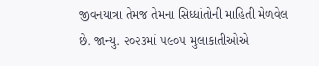જીવનયાત્રા તેમજ તેમના સિધ્ધાંતોની માહિતી મેળવેલ છે. જાન્યુ. ૨૦૨૩માં ૫૯૦૫ મુલાકાતીઓએ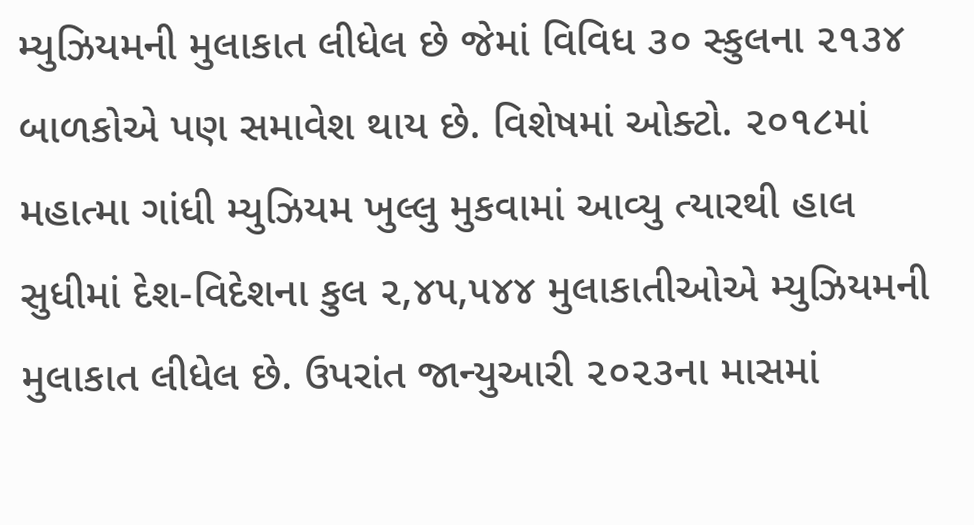મ્યુઝિયમની મુલાકાત લીધેલ છે જેમાં વિવિધ ૩૦ સ્કુલના ૨૧૩૪ બાળકોએ પણ સમાવેશ થાય છે. વિશેષમાં ઓક્ટો. ૨૦૧૮માં મહાત્મા ગાંધી મ્યુઝિયમ ખુલ્લુ મુકવામાં આવ્યુ ત્યારથી હાલ સુધીમાં દેશ-વિદેશના કુલ ૨,૪૫,૫૪૪ મુલાકાતીઓએ મ્યુઝિયમની મુલાકાત લીધેલ છે. ઉપરાંત જાન્યુઆરી ૨૦૨૩ના માસમાં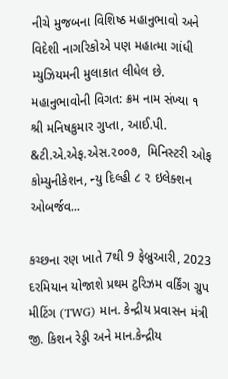નીચે મુજબના વિશિષ્ઠ મહાનુભાવો અને વિદેશી નાગરિકોએ પણ મહાત્મા ગાંધી મ્યુઝિયમની મુલાકાત લીધેલ છે. મહાનુભાવોની વિગત: ક્રમ નામ સંખ્યા ૧ શ્રી મનિષકુમાર ગુપ્તા, આઈ.પી. &ટી.એ.એફ.એસ.૨૦૦૭,  મિનિસ્ટરી ઓફ કોમ્યુનીકેશન, ન્યુ દિલ્હી ૮ ૨ ઇલેક્શન ઓબર્જવ...

કચ્છના રણ ખાતે 7થી 9 ફેબ્રુઆરી, 2023 દરમિયાન યોજાશે પ્રથમ ટુરિઝમ વર્કિંગ ગ્રુપ મીટિંગ (TWG) માન. કેન્દ્રીય પ્રવાસન મંત્રી જી. કિશન રેડ્ડી અને માન.કેન્દ્રીય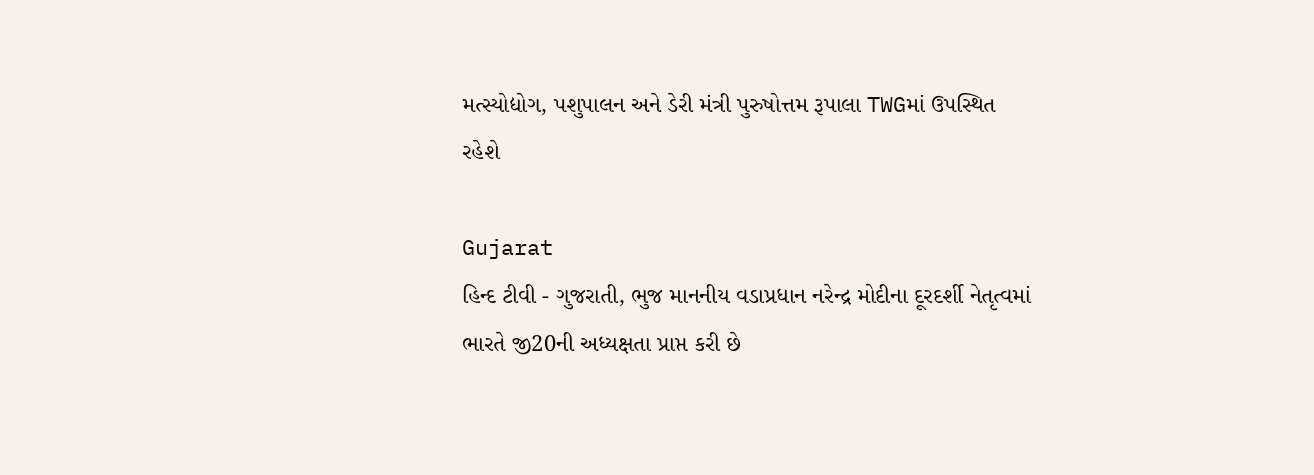મત્સ્યોદ્યોગ, પશુપાલન અને ડેરી મંત્રી પુરુષોત્તમ રૂપાલા TWGમાં ઉપસ્થિત રહેશે

Gujarat
હિન્દ ટીવી - ગુજરાતી, ભુજ માનનીય વડાપ્રધાન નરેન્દ્ર મોદીના દૂરદર્શી નેતૃત્વમાં ભારતે જી20ની અધ્યક્ષતા પ્રાપ્ત કરી છે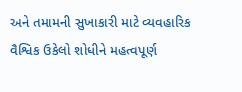અને તમામની સુખાકારી માટે વ્યવહારિક વૈશ્વિક ઉકેલો શોધીને મહત્વપૂર્ણ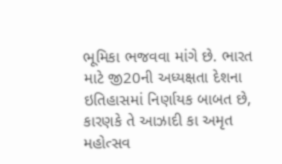ભૂમિકા ભજવવા માંગે છે. ભારત માટે જી20ની અધ્યક્ષતા દેશના ઇતિહાસમાં નિર્ણાયક બાબત છે, કારણકે તે આઝાદી કા અમૃત મહોત્સવ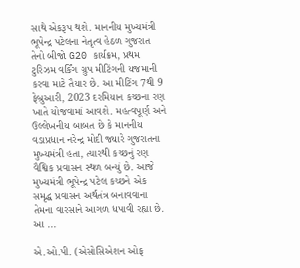સાથે એકરૂપ થશે. માનનીય મુખ્યમંત્રી ભૂપેન્દ્ર પટેલના નેતૃત્વ હેઠળ ગુજરાત તેનો બીજો G20 કાર્યક્રમ, પ્રથમ ટુરિઝમ વર્કિંગ ગ્રુપ મીટિંગની યજમાની કરવા માટે તૈયાર છે. આ મીટિંગ 7થી 9 ફેબ્રુઆરી, 2023 દરમિયાન કચ્છના રણ ખાતે યોજવામાં આવશે. મહત્વપૂર્ણ અને ઉલ્લેખનીય બાબત છે કે માનનીય વડાપ્રધાન નરેન્દ્ર મોદી જ્યારે ગુજરાતના મુખ્યમંત્રી હતા, ત્યારથી કચ્છનું રણ વૈશ્વિક પ્રવાસન સ્થળ બન્યું છે. આજે મુખ્યમંત્રી ભૂપેન્દ્ર પટેલ કચ્છને એક સમૃદ્ધ પ્રવાસન અર્થતંત્ર બનાવવાના તેમના વારસાને આગળ ધપાવી રહ્યા છે. આ ...

એ.ઓ.પી. (એસોસિએશન ઓફ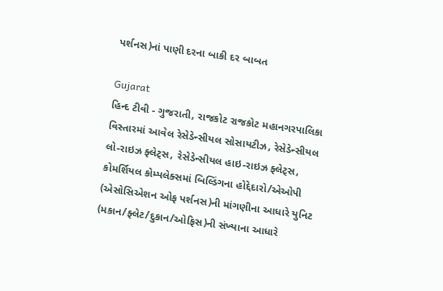પર્શનસ)નાં પાણી દરના બાકી દર બાબત

Gujarat
હિન્દ ટીવી - ગુજરાતી, રાજકોટ રાજકોટ મહાનગરપાલિકા વિસ્તારમાં આવેલ રેસેડેન્સીયલ સોસાયટીઝ, રેસેડેન્સીયલ લો-રાઇઝ ફ્લેટ્સ, રેસેડેન્સીયલ હાઇ-રાઇઝ ફ્લેટ્સ, કોમર્શિયલ કોમ્પલેક્સમાં બિલ્ડિંગના હોદ્દેદારો/એઓપી (એસોસિએશન ઓફ પર્શનસ)ની માંગણીના આધારે યુનિટ (મકાન/ફ્લેટ/દુકાન/ઓફિસ)ની સંખ્યાના આધારે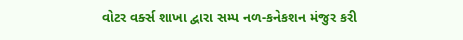વોટર વર્ક્સ શાખા દ્વારા સમ્પ નળ-કનેકશન મંજુર કરી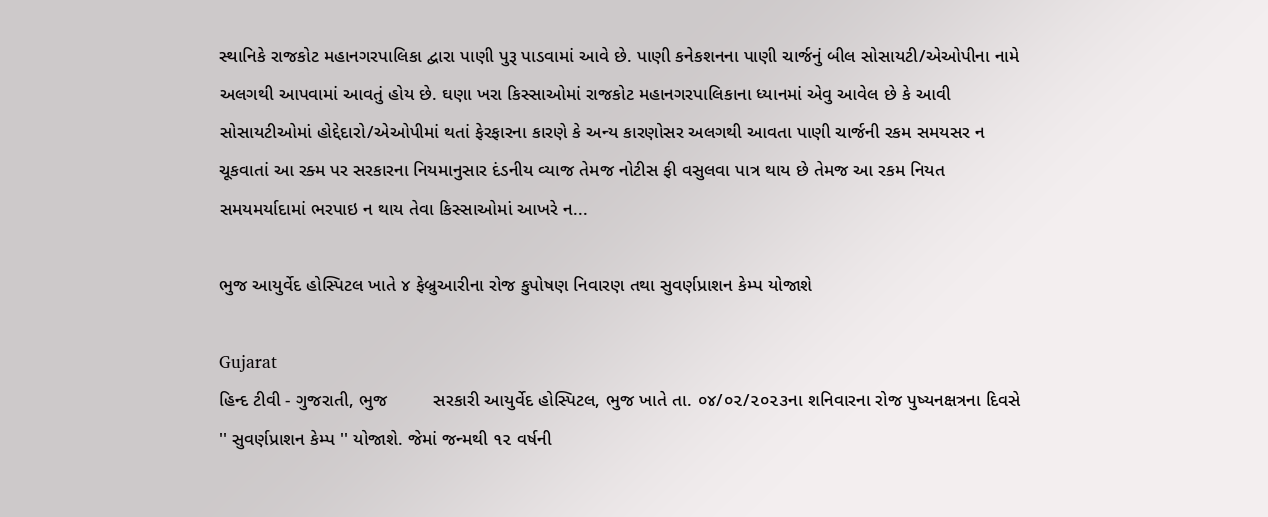સ્થાનિકે રાજકોટ મહાનગરપાલિકા દ્વારા પાણી પુરૂ પાડવામાં આવે છે. પાણી કનેકશનના પાણી ચાર્જનું બીલ સોસાયટી/એઓપીના નામે અલગથી આપવામાં આવતું હોય છે. ઘણા ખરા કિસ્સાઓમાં રાજકોટ મહાનગરપાલિકાના ધ્યાનમાં એવુ આવેલ છે કે આવી સોસાયટીઓમાં હોદ્દેદારો/એઓપીમાં થતાં ફેરફારના કારણે કે અન્ય કારણોસર અલગથી આવતા પાણી ચાર્જની રકમ સમયસર ન ચૂકવાતાં આ રક્મ પર સરકારના નિયમાનુસાર દંડનીય વ્યાજ તેમજ નોટીસ ફી વસુલવા પાત્ર થાય છે તેમજ આ રકમ નિયત સમયમર્યાદામાં ભરપાઇ ન થાય તેવા કિસ્સાઓમાં આખરે ન...

ભુજ આયુર્વેદ હોસ્પિટલ ખાતે ૪ ફેબ્રુઆરીના રોજ કુપોષણ નિવારણ તથા સુવર્ણપ્રાશન કેમ્પ યોજાશે

Gujarat
હિન્દ ટીવી - ગુજરાતી, ભુજ         સરકારી આયુર્વેદ હોસ્પિટલ, ભુજ ખાતે તા. ૦૪/૦૨/૨૦૨૩ના શનિવારના રોજ પુષ્યનક્ષત્રના દિવસે '' સુવર્ણપ્રાશન કેમ્પ '' યોજાશે. જેમાં જન્મથી ૧૨ વર્ષની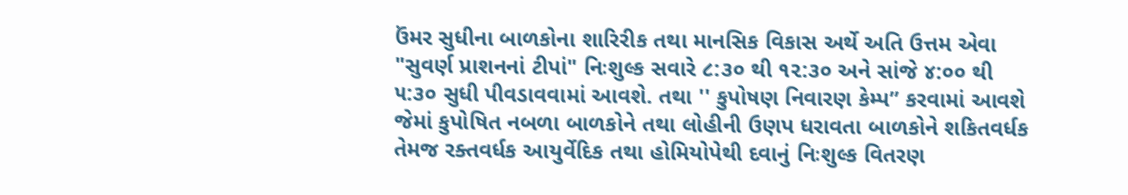ઉંમર સુધીના બાળકોના શારિરીક તથા માનસિક વિકાસ અર્થે અતિ ઉત્તમ એવા "સુવર્ણ પ્રાશનનાં ટીપાં" નિઃશુલ્ક સવારે ૮:૩૦ થી ૧૨:૩૦ અને સાંજે ૪:૦૦ થી ૫:૩૦ સુધી પીવડાવવામાં આવશે. તથા '' કુપોષણ નિવારણ કેમ્પ” કરવામાં આવશે જેમાં કુપોષિત નબળા બાળકોને તથા લોહીની ઉણપ ધરાવતા બાળકોને શકિતવર્ધક તેમજ રક્તવર્ધક આયુર્વેદિક તથા હોમિયોપેથી દવાનું નિઃશુલ્ક વિતરણ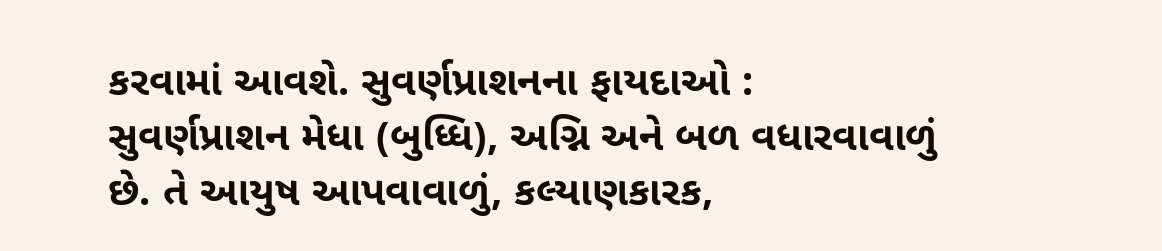કરવામાં આવશે. સુવર્ણપ્રાશનના ફાયદાઓ :          સુવર્ણપ્રાશન મેધા (બુધ્ધિ), અગ્નિ અને બળ વધારવાવાળું છે. તે આયુષ આપવાવાળું, કલ્યાણકારક,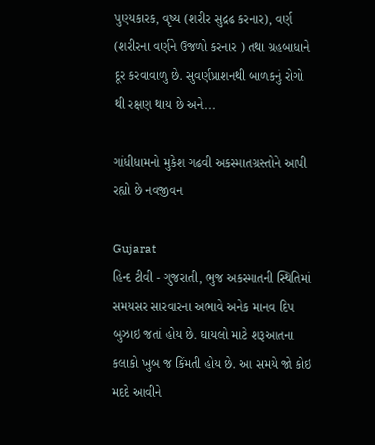પુણ્યકારક, વૃષ્ય (શરીર સુદ્રઢ કરનાર), વર્ણ (શરીરના વર્ણને ઉજળો કરનાર ) તથા ગ્રહબાધાને દૂર કરવાવાળુ છે. સુવર્ણપ્રાશનથી બાળકનું રોગો થી રક્ષણ થાય છે અને...

ગાંધીધામનો મુકેશ ગઢવી અકસ્માતગ્રસ્તોને આપી રહ્યો છે નવજીવન

Gujarat
હિન્દ ટીવી - ગુજરાતી, ભુજ અકસ્માતની સ્થિતિમાં સમયસર સારવારના અભાવે અનેક માનવ દિપ બુઝાઇ જતાં હોય છે. ઘાયલો માટે શરૂઆતના કલાકો ખુબ જ કિંમતી હોય છે. આ સમયે જો કોઇ મદદે આવીને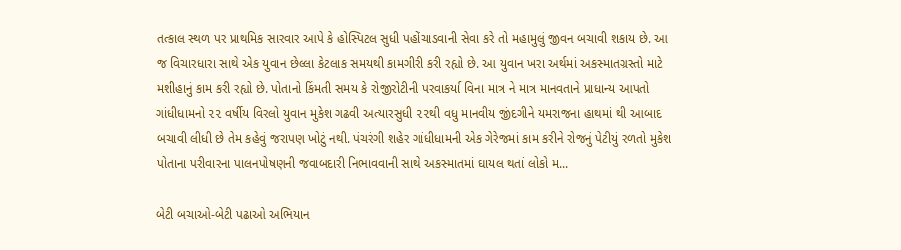તત્કાલ સ્થળ પર પ્રાથમિક સારવાર આપે કે હોસ્પિટલ સુધી પહોંચાડવાની સેવા કરે તો મહામુલું જીવન બચાવી શકાય છે. આ જ વિચારધારા સાથે એક યુવાન છેલ્લા કેટલાક સમયથી કામગીરી કરી રહ્યો છે. આ યુવાન ખરા અર્થમાં અકસ્માતગ્રસ્તો માટે મશીહાનું કામ કરી રહ્યો છે. પોતાનો કિંમતી સમય કે રોજીરોટીની પરવાકર્યા વિના માત્ર ને માત્ર માનવતાને પ્રાધાન્ય આપતો ગાંધીધામનો ૨૨ વર્ષીય વિરલો યુવાન મુકેશ ગઢવી અત્યારસુધી ૨૨થી વધુ માનવીય જીંદગીને યમરાજના હાથમાં થી આબાદ બચાવી લીધી છે તેમ કહેવું જરાપણ ખોટું નથી. પંચરંગી શહેર ગાંધીધામની એક ગેરેજમાં કામ કરીને રોજનું પેટીયું રળતો મુકેશ પોતાના પરીવારના પાલનપોષણની જવાબદારી નિભાવવાની સાથે અકસ્માતમાં ઘાયલ થતાં લોકો મ...

બેટી બચાઓ-બેટી પઢાઓ અભિયાન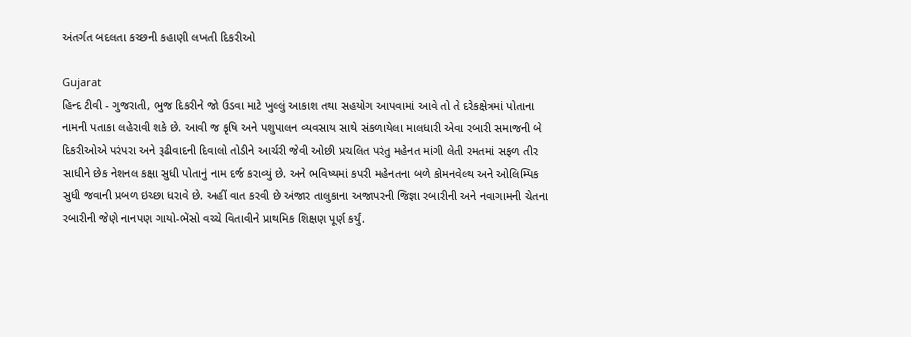અંતર્ગત બદલતા કચ્છની કહાણી લખતી દિકરીઓ

Gujarat
હિન્દ ટીવી - ગુજરાતી, ભુજ દિકરીને જો ઉડવા માટે ખુલ્લું આકાશ તથા સહયોગ આપવામાં આવે તો તે દરેકક્ષેત્રમાં પોતાના નામની પતાકા લહેરાવી શકે છે. આવી જ કૃષિ અને પશુપાલન વ્યવસાય સાથે સંકળાયેલા માલધારી એવા રબારી સમાજની બે દિકરીઓએ પરંપરા અને રૂઢીવાદની દિવાલો તોડીને આર્ચરી જેવી ઓછી પ્રચલિત પરંતુ મહેનત માંગી લેતી રમતમાં સફળ તીર સાધીને છેક નેશનલ કક્ષા સુધી પોતાનું નામ દર્જ કરાવ્યું છે. અને ભવિષ્યમાં કપરી મહેનતના બળે કોમનવેલ્થ અને ઓલિમ્પિક સુધી જવાની પ્રબળ ઇચ્છા ધરાવે છે. અહીં વાત કરવી છે અંજાર તાલુકાના અજાપરની જિજ્ઞા રબારીની અને નવાગામની ચેતના રબારીની જેણે નાનપણ ગાયો-ભેંસો વચ્ચે વિતાવીને પ્રાથમિક શિક્ષણ પૂર્ણ કર્યું.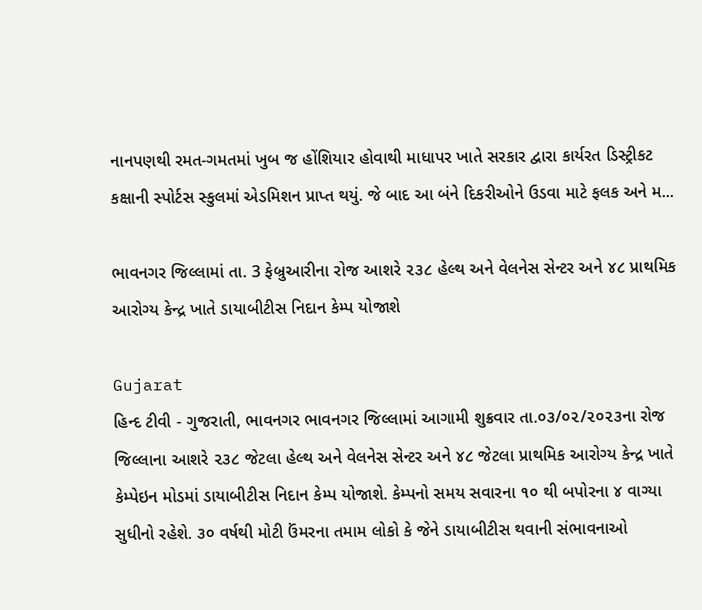નાનપણથી રમત-ગમતમાં ખુબ જ હોંશિયાર હોવાથી માધાપર ખાતે સરકાર દ્વારા કાર્યરત ડિસ્ટ્રીકટ કક્ષાની સ્પોર્ટસ સ્કુલમાં એડમિશન પ્રાપ્ત થયું. જે બાદ આ બંને દિકરીઓને ઉડવા માટે ફલક અને મ...

ભાવનગર જિલ્લામાં તા. 3 ફેબ્રુઆરીના રોજ આશરે ૨૩૮ હેલ્થ અને વેલનેસ સેન્ટર અને ૪૮ પ્રાથમિક આરોગ્ય કેન્દ્ર ખાતે ડાયાબીટીસ નિદાન કેમ્પ યોજાશે

Gujarat
હિન્દ ટીવી - ગુજરાતી, ભાવનગર ભાવનગર જિલ્લામાં આગામી શુક્રવાર તા.૦૩/૦૨/૨૦૨૩ના રોજ જિલ્લાના આશરે ૨૩૮ જેટલા હેલ્થ અને વેલનેસ સેન્ટર અને ૪૮ જેટલા પ્રાથમિક આરોગ્ય કેન્દ્ર ખાતે કેમ્પેઇન મોડમાં ડાયાબીટીસ નિદાન કેમ્પ યોજાશે. કેમ્પનો સમય સવારના ૧૦ થી બપોરના ૪ વાગ્યા સુધીનો રહેશે. ૩૦ વર્ષથી મોટી ઉંમરના તમામ લોકો કે જેને ડાયાબીટીસ થવાની સંભાવનાઓ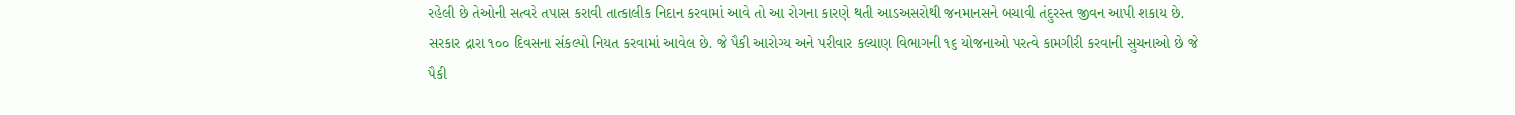રહેલી છે તેઓની સત્વરે તપાસ કરાવી તાત્કાલીક નિદાન કરવામાં આવે તો આ રોગના કારણે થતી આડઅસરોથી જનમાનસને બચાવી તંદુરસ્ત જીવન આપી શકાય છે. સરકાર દ્રારા ૧૦૦ દિવસના સંકલ્પો નિયત કરવામાં આવેલ છે. જે પૈકી આરોગ્ય અને પરીવાર કલ્યાણ વિભાગની ૧૬ યોજનાઓ પરત્વે કામગીરી કરવાની સુચનાઓ છે જે પૈકી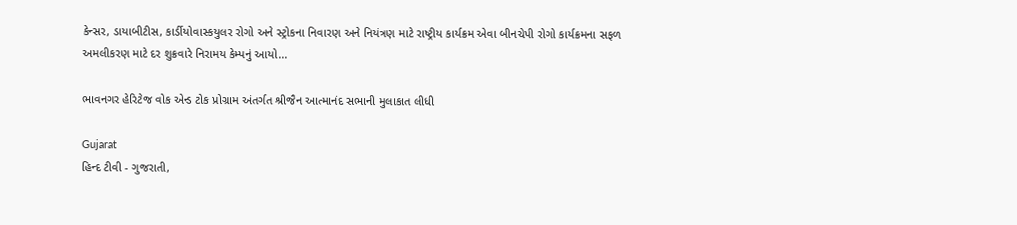કેન્સર, ડાયાબીટીસ, કાર્ડીયોવાસ્કયુલર રોગો અને સ્ટ્રોકના નિવારણ અને નિયંત્રણ માટે રાષ્ટ્રીય કાર્યક્રમ એવા બીનચેપી રોગો કાર્યક્રમના સફળ અમલીકરણ માટે દર શુક્રવારે નિરામય કેમ્પનું આયો...

ભાવનગર હેરિટેજ વોક એન્ડ ટોક પ્રોગ્રામ અંતર્ગત શ્રીજૈન આત્માનંદ સભાની મુલાકાત લીધી

Gujarat
હિન્દ ટીવી - ગુજરાતી,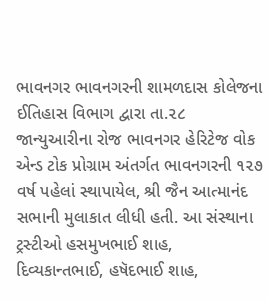ભાવનગર ભાવનગરની શામળદાસ કોલેજના ઈતિહાસ વિભાગ દ્વારા તા.૨૮ જાન્યુઆરીના રોજ ભાવનગર હેરિટેજ વોક એન્ડ ટોક પ્રોગ્રામ અંતર્ગત ભાવનગરની ૧૨૭ વર્ષ પહેલાં સ્થાપાયેલ, શ્રી જૈન આત્માનંદ સભાની મુલાકાત લીધી હતી. આ સંસ્થાના ટ્રસ્ટીઓ હસમુખભાઈ શાહ, દિવ્યકાન્તભાઈ, હષૅદભાઈ શાહ,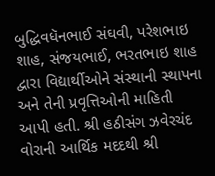બુદ્ધિવધૅનભાઈ સંઘવી, પરેશભાઇ શાહ, સંજયભાઈ, ભરતભાઇ શાહ દ્વારા વિદ્યાર્થીઓને સંસ્થાની સ્થાપના અને તેની પ્રવૃત્તિઓની માહિતી આપી હતી. શ્રી હઠીસંગ ઝવેરચંદ વોરાની આર્થિક મદદથી શ્રી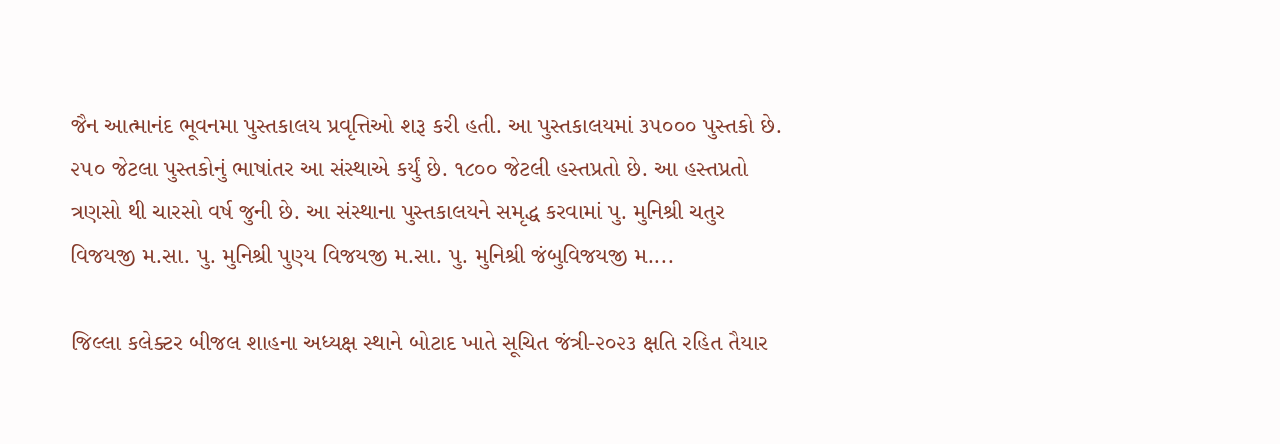જૈન આત્માનંદ ભૂવનમા પુસ્તકાલય પ્રવૃત્તિઓ શરૂ કરી હતી. આ પુસ્તકાલયમાં ૩૫૦૦૦ પુસ્તકો છે. ૨૫૦ જેટલા પુસ્તકોનું ભાષાંતર આ સંસ્થાએ કર્યું છે. ૧૮૦૦ જેટલી હસ્તપ્રતો છે. આ હસ્તપ્રતો ત્રણસો થી ચારસો વર્ષ જુની છે. આ સંસ્થાના પુસ્તકાલયને સમૃદ્ધ કરવામાં પુ. મુનિશ્રી ચતુર વિજયજી મ.સા. પુ. મુનિશ્રી પુણ્ય વિજયજી મ.સા. પુ. મુનિશ્રી જંબુવિજયજી મ....

જિલ્લા કલેક્ટર બીજલ શાહના અધ્યક્ષ સ્થાને બોટાદ ખાતે સૂચિત જંત્રી-૨૦૨૩ ક્ષતિ રહિત તૈયાર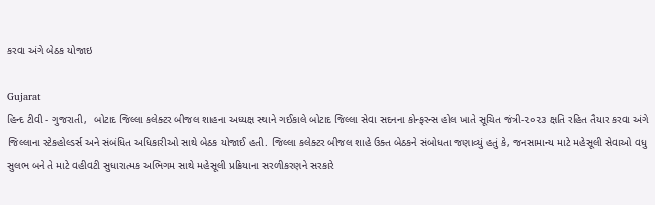કરવા અંગે બેઠક યોજાઇ

Gujarat
હિન્દ ટીવી - ગુજરાતી,  બોટાદ જિલ્લા કલેક્ટર બીજલ શાહના અધ્યક્ષ સ્થાને ગઈકાલે બોટાદ જિલ્લા સેવા સદનના કોન્ફરન્સ હોલ ખાતે સૂચિત જંત્રી-૨૦૨૩ ક્ષતિ રહિત તૈયાર કરવા અંગે જિલ્લાના સ્ટેકહોલ્ડર્સ અને સંબંધિત અધિકારીઓ સાથે બેઠક યોજાઈ હતી. જિલ્લા કલેક્ટર બીજલ શાહે ઉક્ત બેઠકને સંબોધતા જણાવ્યું હતું કે, જનસામાન્ય માટે મહેસૂલી સેવાઓ વધુ સુલભ બને તે માટે વહીવટી સુધારાત્મક અભિગમ સાથે મહેસૂલી પ્રક્રિયાના સરળીકરણને સરકારે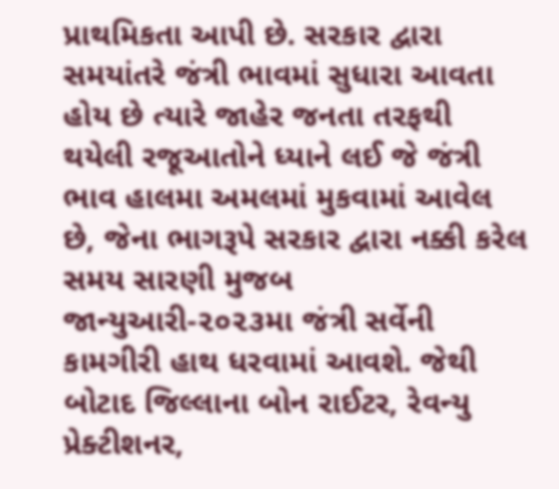પ્રાથમિકતા આપી છે. સરકાર દ્વારા સમયાંતરે જંત્રી ભાવમાં સુધારા આવતા હોય છે ત્યારે જાહેર જનતા તરફથી થયેલી રજૂઆતોને ધ્યાને લઈ જે જંત્રી ભાવ હાલમા અમલમાં મુકવામાં આવેલ છે, જેના ભાગરૂપે સરકાર દ્વારા નક્કી કરેલ સમય સારણી મુજબ જાન્યુઆરી-૨૦૨૩મા જંત્રી સર્વેની કામગીરી હાથ ધરવામાં આવશે. જેથી બોટાદ જિલ્લાના બોન રાઈટર, રેવન્યુ પ્રેક્ટીશનર,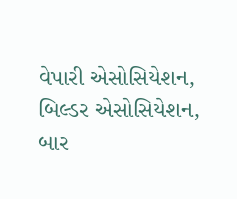વેપારી એસોસિયેશન, બિલ્ડર એસોસિયેશન, બાર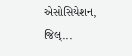એસોસિયેશન, જિલ્...